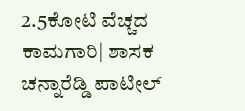2.5ಕೋಟಿ ವೆಚ್ಚದ ಕಾಮಗಾರಿ| ಶಾಸಕ ಚನ್ನಾರೆಡ್ಡಿ ಪಾಟೀಲ್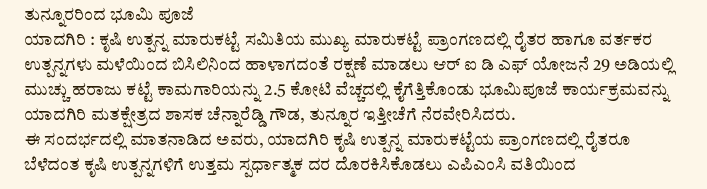ತುನ್ನೂರರಿಂದ ಭೂಮಿ ಪೂಜೆ
ಯಾದಗಿರಿ : ಕೃಷಿ ಉತ್ಪನ್ನ ಮಾರುಕಟ್ಟೆ ಸಮಿತಿಯ ಮುಖ್ಯ ಮಾರುಕಟ್ಟೆ ಪ್ರಾಂಗಣದಲ್ಲಿ ರೈತರ ಹಾಗೂ ವರ್ತಕರ ಉತ್ಪನ್ನಗಳು ಮಳೆಯಿಂದ ಬಿಸಿಲಿನಿಂದ ಹಾಳಾಗದಂತೆ ರಕ್ಷಣೆ ಮಾಡಲು ಆರ್ ಐ ಡಿ ಎಫ್ ಯೋಜನೆ 29 ಅಡಿಯಲ್ಲಿ ಮುಚ್ಚು ಹರಾಜು ಕಟ್ಟೆ ಕಾಮಗಾರಿಯನ್ನು 2.5 ಕೋಟಿ ವೆಚ್ಚದಲ್ಲಿ ಕೈಗೆತ್ತಿಕೊಂಡು ಭೂಮಿಪೂಜೆ ಕಾರ್ಯಕ್ರಮವನ್ನು ಯಾದಗಿರಿ ಮತಕ್ಷೇತ್ರದ ಶಾಸಕ ಚೆನ್ನಾರೆಡ್ಡಿ ಗೌಡ, ತುನ್ನೂರ ಇತ್ತೀಚೆಗೆ ನೆರವೇರಿಸಿದರು.
ಈ ಸಂದರ್ಭದಲ್ಲಿ ಮಾತನಾಡಿದ ಅವರು, ಯಾದಗಿರಿ ಕೃಷಿ ಉತ್ಪನ್ನ ಮಾರುಕಟ್ಟೆಯ ಪ್ರಾಂಗಣದಲ್ಲಿ ರೈತರೂ ಬೆಳೆದಂತ ಕೃಷಿ ಉತ್ಪನ್ನಗಳಿಗೆ ಉತ್ತಮ ಸ್ಪರ್ಧಾತ್ಮಕ ದರ ದೊರಕಿಸಿಕೊಡಲು ಎಪಿಎಂಸಿ ವತಿಯಿಂದ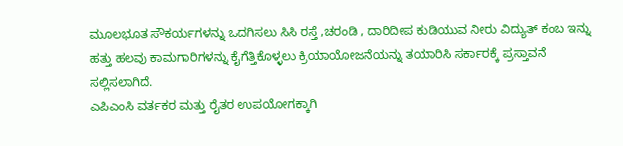ಮೂಲಭೂತ ಸೌಕರ್ಯಗಳನ್ನು ಒದಗಿಸಲು ಸಿಸಿ ರಸ್ತೆ ,ಚರಂಡಿ , ದಾರಿದೀಪ ಕುಡಿಯುವ ನೀರು ವಿದ್ಯುತ್ ಕಂಬ ಇನ್ನು ಹತ್ತು ಹಲವು ಕಾಮಗಾರಿಗಳನ್ನು ಕೈಗೆತ್ತಿಕೊಳ್ಳಲು ಕ್ರಿಯಾಯೋಜನೆಯನ್ನು ತಯಾರಿಸಿ ಸರ್ಕಾರಕ್ಕೆ ಪ್ರಸ್ತಾವನೆ ಸಲ್ಲಿಸಲಾಗಿದೆ.
ಎಪಿಎಂಸಿ ವರ್ತಕರ ಮತ್ತು ರೈತರ ಉಪಯೋಗಕ್ಕಾಗಿ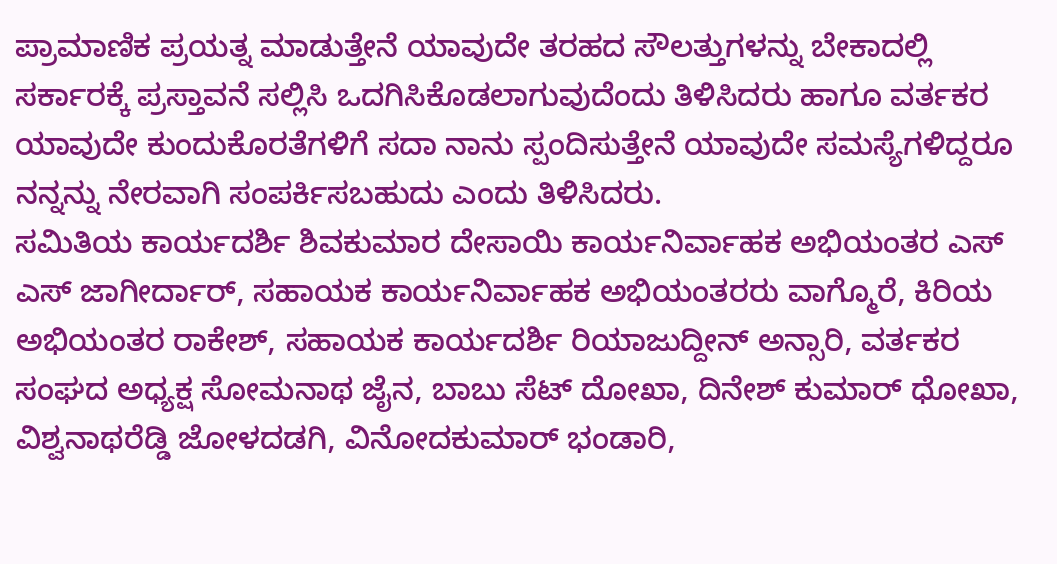ಪ್ರಾಮಾಣಿಕ ಪ್ರಯತ್ನ ಮಾಡುತ್ತೇನೆ ಯಾವುದೇ ತರಹದ ಸೌಲತ್ತುಗಳನ್ನು ಬೇಕಾದಲ್ಲಿ ಸರ್ಕಾರಕ್ಕೆ ಪ್ರಸ್ತಾವನೆ ಸಲ್ಲಿಸಿ ಒದಗಿಸಿಕೊಡಲಾಗುವುದೆಂದು ತಿಳಿಸಿದರು ಹಾಗೂ ವರ್ತಕರ ಯಾವುದೇ ಕುಂದುಕೊರತೆಗಳಿಗೆ ಸದಾ ನಾನು ಸ್ಪಂದಿಸುತ್ತೇನೆ ಯಾವುದೇ ಸಮಸ್ಯೆಗಳಿದ್ದರೂ ನನ್ನನ್ನು ನೇರವಾಗಿ ಸಂಪರ್ಕಿಸಬಹುದು ಎಂದು ತಿಳಿಸಿದರು.
ಸಮಿತಿಯ ಕಾರ್ಯದರ್ಶಿ ಶಿವಕುಮಾರ ದೇಸಾಯಿ ಕಾರ್ಯನಿರ್ವಾಹಕ ಅಭಿಯಂತರ ಎಸ್ ಎಸ್ ಜಾಗೀರ್ದಾರ್, ಸಹಾಯಕ ಕಾರ್ಯನಿರ್ವಾಹಕ ಅಭಿಯಂತರರು ವಾಗ್ಮೊರೆ, ಕಿರಿಯ ಅಭಿಯಂತರ ರಾಕೇಶ್, ಸಹಾಯಕ ಕಾರ್ಯದರ್ಶಿ ರಿಯಾಜುದ್ದೀನ್ ಅನ್ಸಾರಿ, ವರ್ತಕರ ಸಂಘದ ಅಧ್ಯಕ್ಷ ಸೋಮನಾಥ ಜೈನ, ಬಾಬು ಸೆಟ್ ದೋಖಾ, ದಿನೇಶ್ ಕುಮಾರ್ ಧೋಖಾ, ವಿಶ್ವನಾಥರೆಡ್ಡಿ ಜೋಳದಡಗಿ, ವಿನೋದಕುಮಾರ್ ಭಂಡಾರಿ,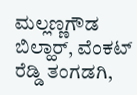ಮಲ್ಲಣ್ಣಗೌಡ ಬಿಲ್ಹಾರ್, ವೆಂಕಟ್ ರೆಡ್ಡಿ ತಂಗಡಗಿ,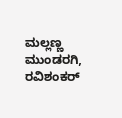ಮಲ್ಲಣ್ಣ ಮುಂಡರಗಿ, ರವಿಶಂಕರ್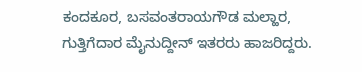ಕಂದಕೂರ, ಬಸವಂತರಾಯಗೌಡ ಮಲ್ಹಾರ, ಗುತ್ತಿಗೆದಾರ ಮೈನುದ್ದೀನ್ ಇತರರು ಹಾಜರಿದ್ದರು.